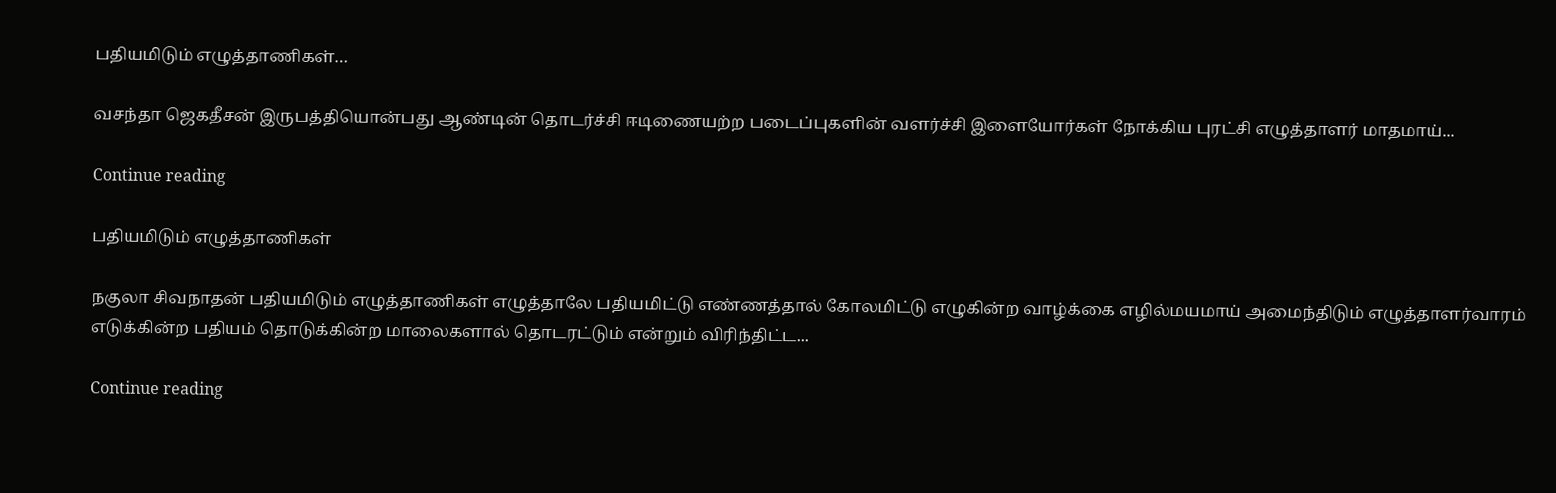பதியமிடும் எழுத்தாணிகள்…

வசந்தா ஜெகதீசன் இருபத்தியொன்பது ஆண்டின் தொடர்ச்சி ஈடிணையற்ற படைப்புகளின் வளர்ச்சி இளையோர்கள் நோக்கிய புரட்சி எழுத்தாளர் மாதமாய்...

Continue reading

பதியமிடும் எழுத்தாணிகள்

நகுலா சிவநாதன் பதியமிடும் எழுத்தாணிகள் எழுத்தாலே பதியமிட்டு எண்ணத்தால் கோலமிட்டு எழுகின்ற வாழ்க்கை எழில்மயமாய் அமைந்திடும் எழுத்தாளர்வாரம் எடுக்கின்ற பதியம் தொடுக்கின்ற மாலைகளால் தொடரட்டும் என்றும் விரிந்திட்ட...

Continue reading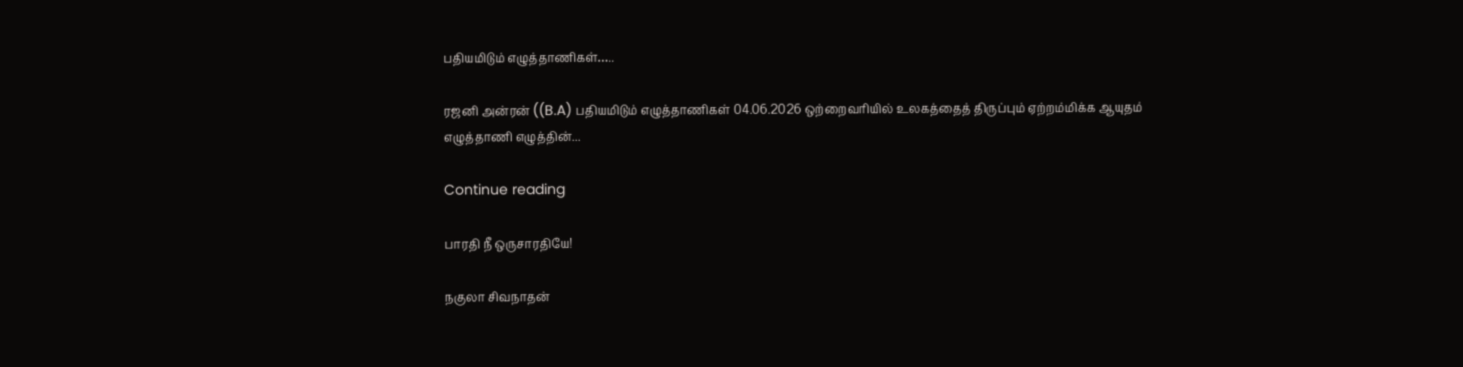பதியமிடும் எழுத்தாணிகள்…..

ரஜனி அன்ரன் ((B.A) பதியமிடும் எழுத்தாணிகள் 04.06.2026 ஒற்றைவரியில் உலகத்தைத் திருப்பும் ஏற்றம்மிக்க ஆயுதம் எழுத்தாணி எழுத்தின்...

Continue reading

பாரதி நீ ஒருசாரதியே!

நகுலா சிவநாதன்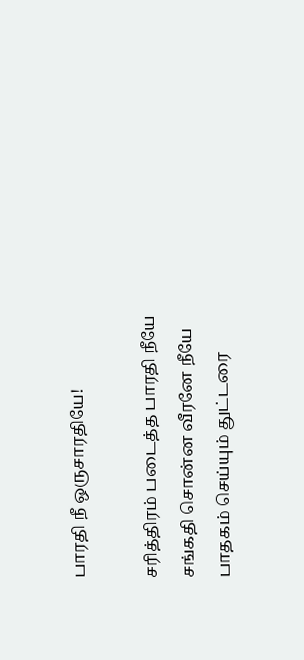பாரதி நீ ஒருசாரதியே!

சரித்திரம் படைத்த பாரதி நீயே
சங்கதி சொன்ன வீரனே நீயே
பாதகம் செய்யும் துட்டரை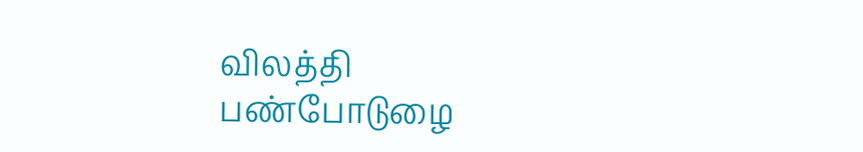விலத்தி
பண்போடுழை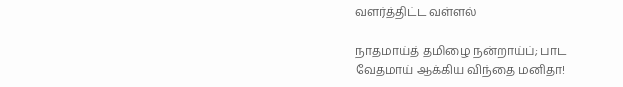வளர்த்திட்ட வள்ளல்

நாதமாய்த் தமிழை நன்றாய்ப்; பாட
வேதமாய் ஆக்கிய விந்தை மனிதா!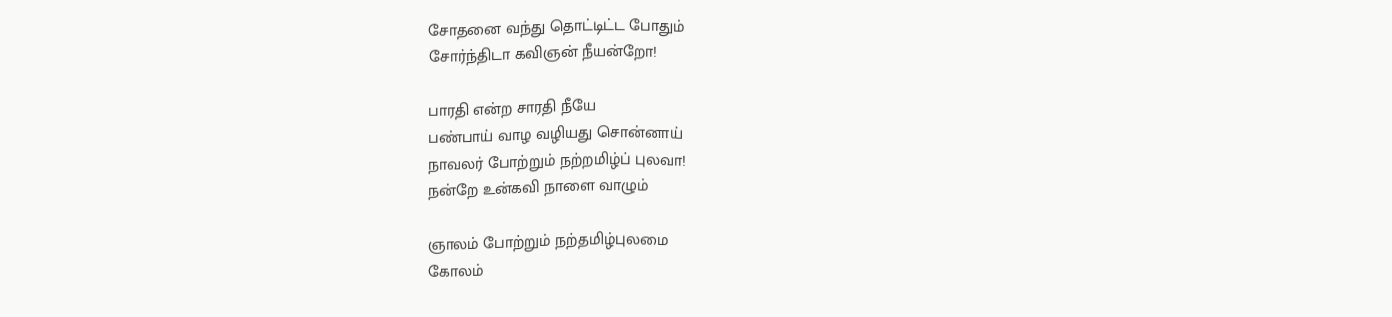சோதனை வந்து தொட்டிட்ட போதும்
சோர்ந்திடா கவிஞன் நீயன்றோ!

பாரதி என்ற சாரதி நீயே
பண்பாய் வாழ வழியது சொன்னாய்
நாவலர் போற்றும் நற்றமிழ்ப் புலவா!
நன்றே உன்கவி நாளை வாழும்

ஞாலம் போற்றும் நற்தமிழ்புலமை
கோலம்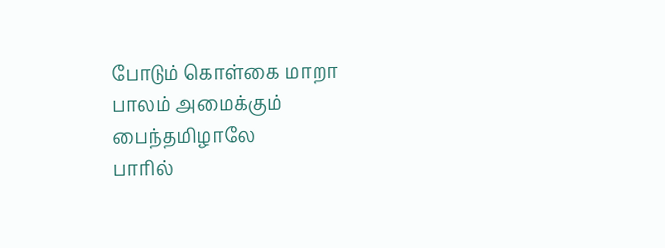போடும் கொள்கை மாறா
பாலம் அமைக்கும் பைந்தமிழாலே
பாரில்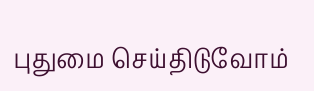புதுமை செய்திடுவோம்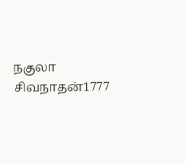நகுலா சிவநாதன்1777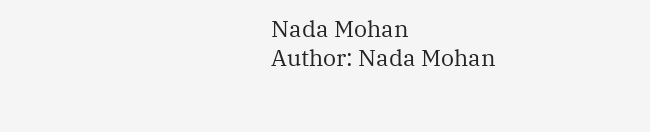Nada Mohan
Author: Nada Mohan